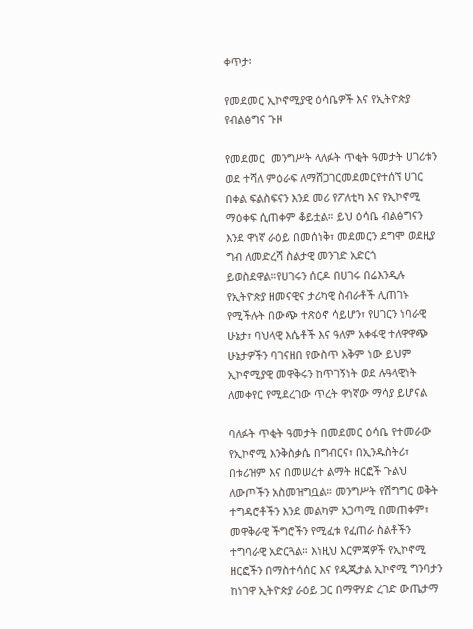ቀጥታ፡

የመደመር ኢኮኖሚያዊ ዕሳቤዎች እና የኢትዮጵያ የብልፅግና ጉዞ

የመደመር  መንግሥት ላለፉት ጥቂት ዓመታት ሀገሪቱን ወደ ተሻለ ምዕራፍ ለማሸጋገርመደመርየተሰኘ ሀገር በቀል ፍልስፍናን እንደ መሪ የፖለቲካ እና የኢኮኖሚ ማዕቀፍ ሲጠቀም ቆይቷል። ይህ ዕሳቤ ብልፅግናን እንደ ዋነኛ ራዕይ በመሰነቅ፣ መደመርን ደግሞ ወደዚያ ግብ ለመድረሻ ስልታዊ መንገድ አድርጎ ይወስደዋል።የሀገሩን ሰርዶ በሀገሩ በሬእንዲሉ የኢትዮጵያ ዘመናዊና ታሪካዊ ስብራቶች ሊጠገኑ የሚችሉት በውጭ ተጽዕኖ ሳይሆን፣ የሀገርን ነባራዊ ሁኔታ፣ ባህላዊ እሴቶች እና ዓለም አቀፋዊ ተለዋዋጭ ሁኔታዎችን ባገናዘበ የውስጥ አቅም ነው ይህም ኢኮኖሚያዊ መዋቅሩን ከጥገኝነት ወደ ሉዓላዊነት ለመቀየር የሚደረገው ጥረት ዋነኛው ማሳያ ይሆናል

ባለፉት ጥቂት ዓመታት በመደመር ዕሳቤ የተመራው የኢኮኖሚ እንቅስቃሴ በግብርና፣ በኢንዱስትሪ፣ በቱሪዝም እና በመሠረተ ልማት ዘርፎች ጉልህ ለውጦችን አስመዝግቧል። መንግሥት የሽግግር ወቅት ተግዳሮቶችን እንደ መልካም አጋጣሚ በመጠቀም፣ መዋቅራዊ ችግሮችን የሚፈቱ የፈጠራ ስልቶችን ተግባራዊ አድርጓል። እነዚህ እርምጃዎች የኢኮኖሚ ዘርፎችን በማስተሳሰር እና የዲጂታል ኢኮኖሚ ግንባታን ከነገዋ ኢትዮጵያ ራዕይ ጋር በማዋሃድ ረገድ ውጤታማ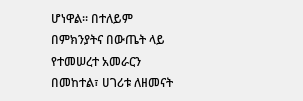ሆነዋል። በተለይም በምክንያትና በውጤት ላይ የተመሠረተ አመራርን በመከተል፣ ሀገሪቱ ለዘመናት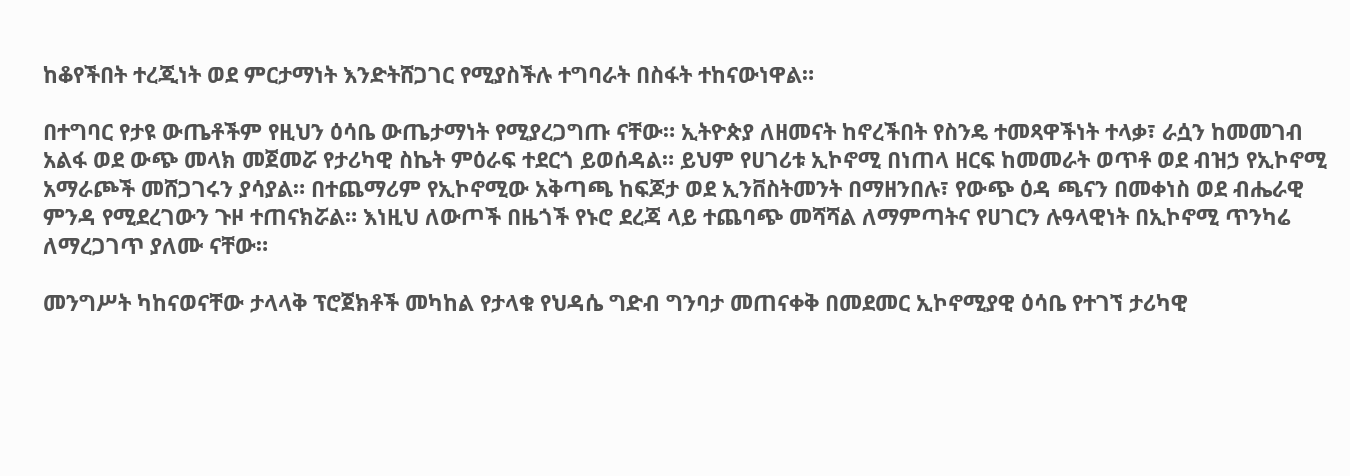ከቆየችበት ተረጂነት ወደ ምርታማነት እንድትሸጋገር የሚያስችሉ ተግባራት በስፋት ተከናውነዋል።

በተግባር የታዩ ውጤቶችም የዚህን ዕሳቤ ውጤታማነት የሚያረጋግጡ ናቸው። ኢትዮጵያ ለዘመናት ከኖረችበት የስንዴ ተመጻዋችነት ተላቃ፣ ራሷን ከመመገብ አልፋ ወደ ውጭ መላክ መጀመሯ የታሪካዊ ስኬት ምዕራፍ ተደርጎ ይወሰዳል። ይህም የሀገሪቱ ኢኮኖሚ በነጠላ ዘርፍ ከመመራት ወጥቶ ወደ ብዝኃ የኢኮኖሚ አማራጮች መሸጋገሩን ያሳያል። በተጨማሪም የኢኮኖሚው አቅጣጫ ከፍጆታ ወደ ኢንቨስትመንት በማዘንበሉ፣ የውጭ ዕዳ ጫናን በመቀነስ ወደ ብሔራዊ ምንዳ የሚደረገውን ጉዞ ተጠናክሯል። እነዚህ ለውጦች በዜጎች የኑሮ ደረጃ ላይ ተጨባጭ መሻሻል ለማምጣትና የሀገርን ሉዓላዊነት በኢኮኖሚ ጥንካሬ ለማረጋገጥ ያለሙ ናቸው።

መንግሥት ካከናወናቸው ታላላቅ ፕሮጀክቶች መካከል የታላቁ የህዳሴ ግድብ ግንባታ መጠናቀቅ በመደመር ኢኮኖሚያዊ ዕሳቤ የተገኘ ታሪካዊ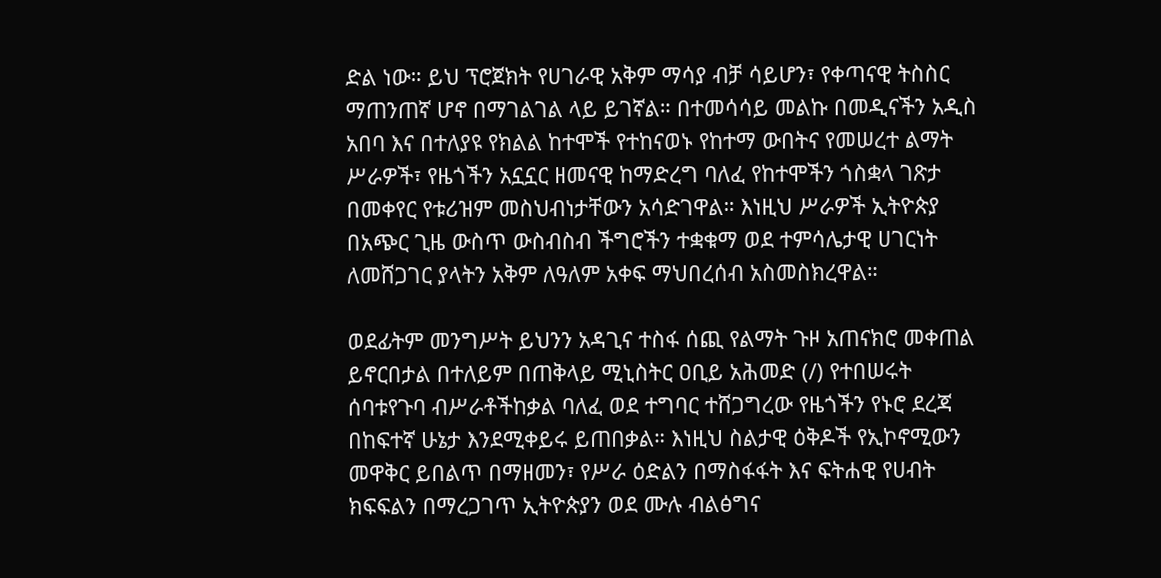ድል ነው። ይህ ፕሮጀክት የሀገራዊ አቅም ማሳያ ብቻ ሳይሆን፣ የቀጣናዊ ትስስር ማጠንጠኛ ሆኖ በማገልገል ላይ ይገኛል። በተመሳሳይ መልኩ በመዲናችን አዲስ አበባ እና በተለያዩ የክልል ከተሞች የተከናወኑ የከተማ ውበትና የመሠረተ ልማት ሥራዎች፣ የዜጎችን አኗኗር ዘመናዊ ከማድረግ ባለፈ የከተሞችን ጎስቋላ ገጽታ በመቀየር የቱሪዝም መስህብነታቸውን አሳድገዋል። እነዚህ ሥራዎች ኢትዮጵያ በአጭር ጊዜ ውስጥ ውስብስብ ችግሮችን ተቋቁማ ወደ ተምሳሌታዊ ሀገርነት ለመሸጋገር ያላትን አቅም ለዓለም አቀፍ ማህበረሰብ አስመስክረዋል።

ወደፊትም መንግሥት ይህንን አዳጊና ተስፋ ሰጪ የልማት ጉዞ አጠናክሮ መቀጠል ይኖርበታል በተለይም በጠቅላይ ሚኒስትር ዐቢይ አሕመድ (/) የተበሠሩት ሰባቱየጉባ ብሥራቶችከቃል ባለፈ ወደ ተግባር ተሸጋግረው የዜጎችን የኑሮ ደረጃ በከፍተኛ ሁኔታ እንደሚቀይሩ ይጠበቃል። እነዚህ ስልታዊ ዕቅዶች የኢኮኖሚውን መዋቅር ይበልጥ በማዘመን፣ የሥራ ዕድልን በማስፋፋት እና ፍትሐዊ የሀብት ክፍፍልን በማረጋገጥ ኢትዮጵያን ወደ ሙሉ ብልፅግና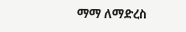ማማ ለማድረስ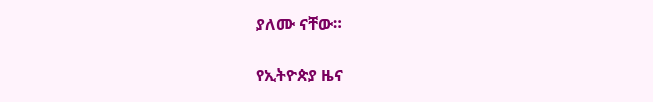ያለሙ ናቸው።

የኢትዮጵያ ዜና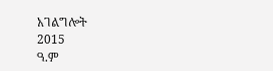አገልግሎት
2015
ዓ.ም